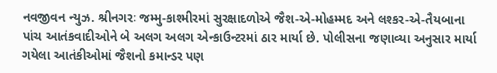નવજીવન ન્યુઝ. શ્રીનગરઃ જમ્મુ-કાશ્મીરમાં સુરક્ષાદળોએ જૈશ-એ-મોહમ્મદ અને લશ્કર-એ-તૈયબાના પાંચ આતંકવાદીઓને બે અલગ અલગ એન્કાઉન્ટરમાં ઠાર માર્યા છે. પોલીસના જણાવ્યા અનુસાર માર્યા ગયેલા આતંકીઓમાં જૈશનો કમાન્ડર પણ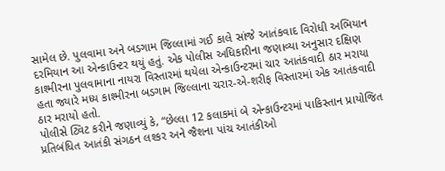સામેલ છે. પુલવામા અને બડગામ જિલ્લામાં ગઈ કાલે સાંજે આતંકવાદ વિરોધી અભિયાન દરમિયાન આ એન્કાઉન્ટર થયું હતું. એક પોલીસ અધિકારીના જણાવ્યા અનુસાર દક્ષિણ કાશ્મીરના પુલવામાના નાયરા વિસ્તારમાં થયેલા એન્કાઉન્ટરમાં ચાર આતંકવાદી ઠાર મરાયા હતા જ્યારે મધ્ય કાશ્મીરના બડગામ જિલ્લાના ચરાર-એ-શરીફ વિસ્તારમાં એક આતંકવાદી ઠાર મરાયો હતો.
પોલીસે ટ્વિટ કરીને જણાવ્યું કે, “છેલ્લા 12 કલાકમાં બે એન્કાઉન્ટરમાં પાકિસ્તાન પ્રાયોજિત પ્રતિબંધિત આતંકી સંગઠન લશ્કર અને જૈશના પાંચ આતંકીઓ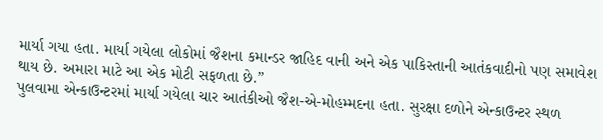માર્યા ગયા હતા. માર્યા ગયેલા લોકોમાં જૈશના કમાન્ડર જાહિદ વાની અને એક પાકિસ્તાની આતંકવાદીનો પણ સમાવેશ થાય છે. અમારા માટે આ એક મોટી સફળતા છે.”
પુલવામા એન્કાઉન્ટરમાં માર્યા ગયેલા ચાર આતંકીઓ જૈશ-એ-મોહમ્મદના હતા. સુરક્ષા દળોને એન્કાઉન્ટર સ્થળ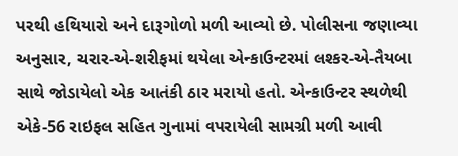પરથી હથિયારો અને દારૂગોળો મળી આવ્યો છે. પોલીસના જણાવ્યા અનુસાર, ચરાર-એ-શરીફમાં થયેલા એન્કાઉન્ટરમાં લશ્કર-એ-તૈયબા સાથે જોડાયેલો એક આતંકી ઠાર મરાયો હતો. એન્કાઉન્ટર સ્થળેથી એકે-56 રાઇફલ સહિત ગુનામાં વપરાયેલી સામગ્રી મળી આવી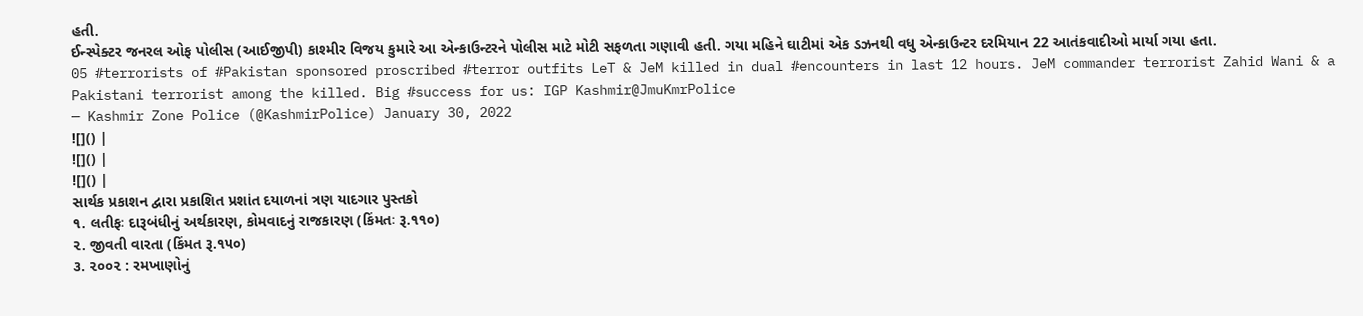હતી.
ઈન્સ્પેક્ટર જનરલ ઓફ પોલીસ (આઈજીપી) કાશ્મીર વિજય કુમારે આ એન્કાઉન્ટરને પોલીસ માટે મોટી સફળતા ગણાવી હતી. ગયા મહિને ઘાટીમાં એક ડઝનથી વધુ એન્કાઉન્ટર દરમિયાન 22 આતંકવાદીઓ માર્યા ગયા હતા.
05 #terrorists of #Pakistan sponsored proscribed #terror outfits LeT & JeM killed in dual #encounters in last 12 hours. JeM commander terrorist Zahid Wani & a Pakistani terrorist among the killed. Big #success for us: IGP Kashmir@JmuKmrPolice
— Kashmir Zone Police (@KashmirPolice) January 30, 2022
![]() |
![]() |
![]() |
સાર્થક પ્રકાશન દ્વારા પ્રકાશિત પ્રશાંત દયાળનાં ત્રણ યાદગાર પુસ્તકો
૧. લતીફઃ દારૂબંધીનું અર્થકારણ, કોમવાદનું રાજકારણ (કિંમતઃ રૂ.૧૧૦)
૨. જીવતી વારતા (કિંમત રૂ.૧૫૦)
૩. ૨૦૦૨ : રમખાણોનું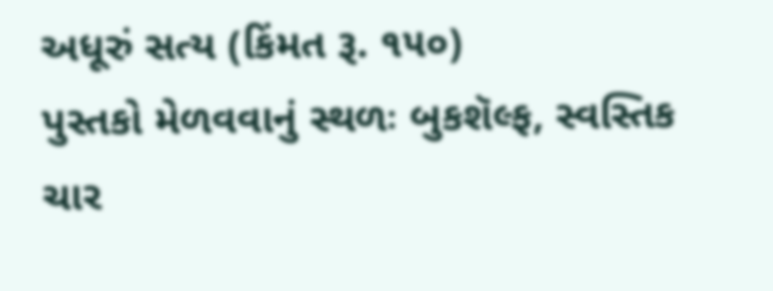અધૂરું સત્ય (કિંમત રૂ. ૧૫૦)
પુસ્તકો મેળવવાનું સ્થળઃ બુકશૅલ્ફ, સ્વસ્તિક ચાર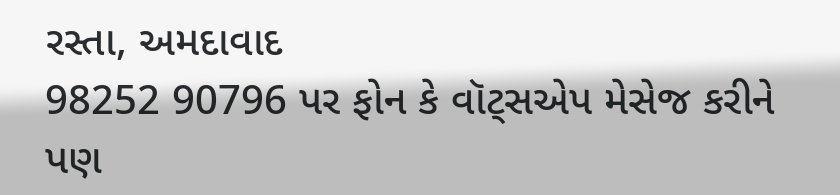રસ્તા, અમદાવાદ
98252 90796 પર ફોન કે વૉટ્સએપ મેસેજ કરીને પણ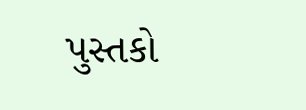પુસ્તકો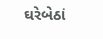ઘરેબેઠાં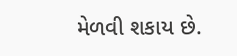મેળવી શકાય છે.